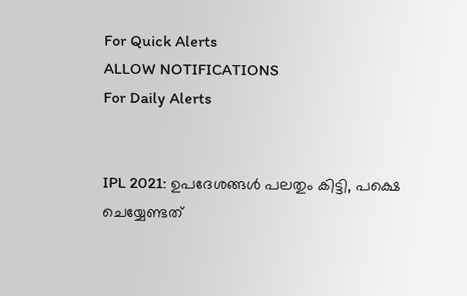For Quick Alerts
ALLOW NOTIFICATIONS
For Daily Alerts


IPL 2021: ഉപദേശങ്ങള്‍ പലതും കിട്ടി, പക്ഷെ ചെയ്യേണ്ടത്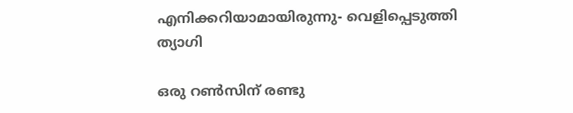എനിക്കറിയാമായിരുന്നു- വെളിപ്പെടുത്തി ത്യാഗി

ഒരു റണ്‍സിന് രണ്ടു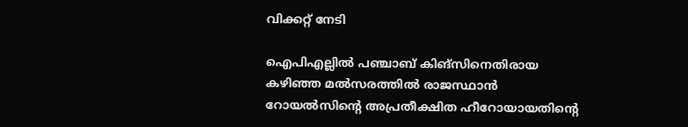വിക്കറ്റ് നേടി

ഐപിഎല്ലില്‍ പഞ്ചാബ് കിങ്‌സിനെതിരായ കഴിഞ്ഞ മല്‍സരത്തില്‍ രാജസ്ഥാന്‍ റോയല്‍സിന്റെ അപ്രതീക്ഷിത ഹീറോയായതിന്റെ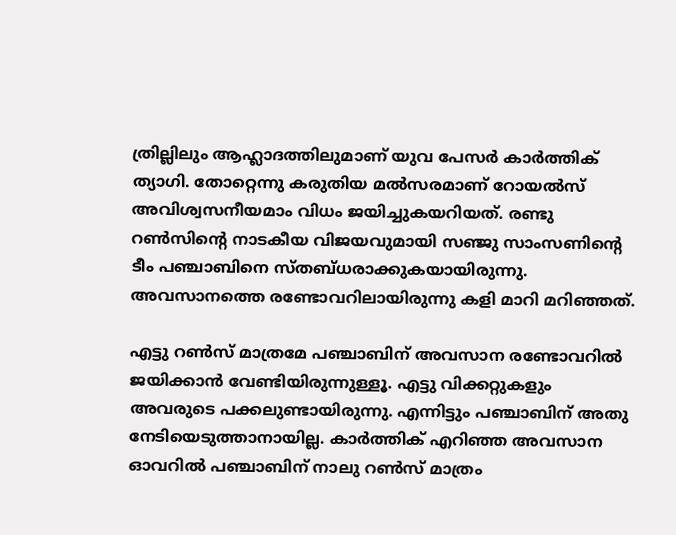ത്രില്ലിലും ആഹ്ലാദത്തിലുമാണ് യുവ പേസര്‍ കാര്‍ത്തിക് ത്യാഗി. തോറ്റെന്നു കരുതിയ മല്‍സരമാണ് റോയല്‍സ് അവിശ്വസനീയമാം വിധം ജയിച്ചുകയറിയത്. രണ്ടു റണ്‍സിന്റെ നാടകീയ വിജയവുമായി സഞ്ജു സാംസണിന്റെ ടീം പഞ്ചാബിനെ സ്തബ്ധരാക്കുകയായിരുന്നു. അവസാനത്തെ രണ്ടോവറിലായിരുന്നു കളി മാറി മറിഞ്ഞത്.

എട്ടു റണ്‍സ് മാത്രമേ പഞ്ചാബിന് അവസാന രണ്ടോവറില്‍ ജയിക്കാന്‍ വേണ്ടിയിരുന്നുള്ളൂ. എട്ടു വിക്കറ്റുകളും അവരുടെ പക്കലുണ്ടായിരുന്നു. എന്നിട്ടും പഞ്ചാബിന് അതു നേടിയെടുത്താനായില്ല. കാര്‍ത്തിക് എറിഞ്ഞ അവസാന ഓവറില്‍ പഞ്ചാബിന് നാലു റണ്‍സ് മാത്രം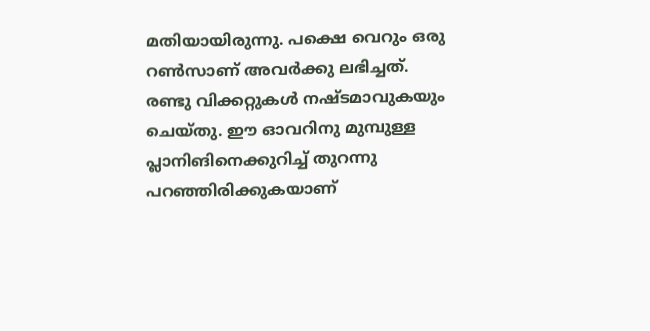മതിയായിരുന്നു. പക്ഷെ വെറും ഒരു റണ്‍സാണ് അവര്‍ക്കു ലഭിച്ചത്. രണ്ടു വിക്കറ്റുകള്‍ നഷ്ടമാവുകയും ചെയ്തു. ഈ ഓവറിനു മുമ്പുള്ള പ്ലാനിങിനെക്കുറിച്ച് തുറന്നു പറഞ്ഞിരിക്കുകയാണ്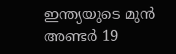ഇന്ത്യയുടെ മുന്‍ അണ്ടര്‍ 19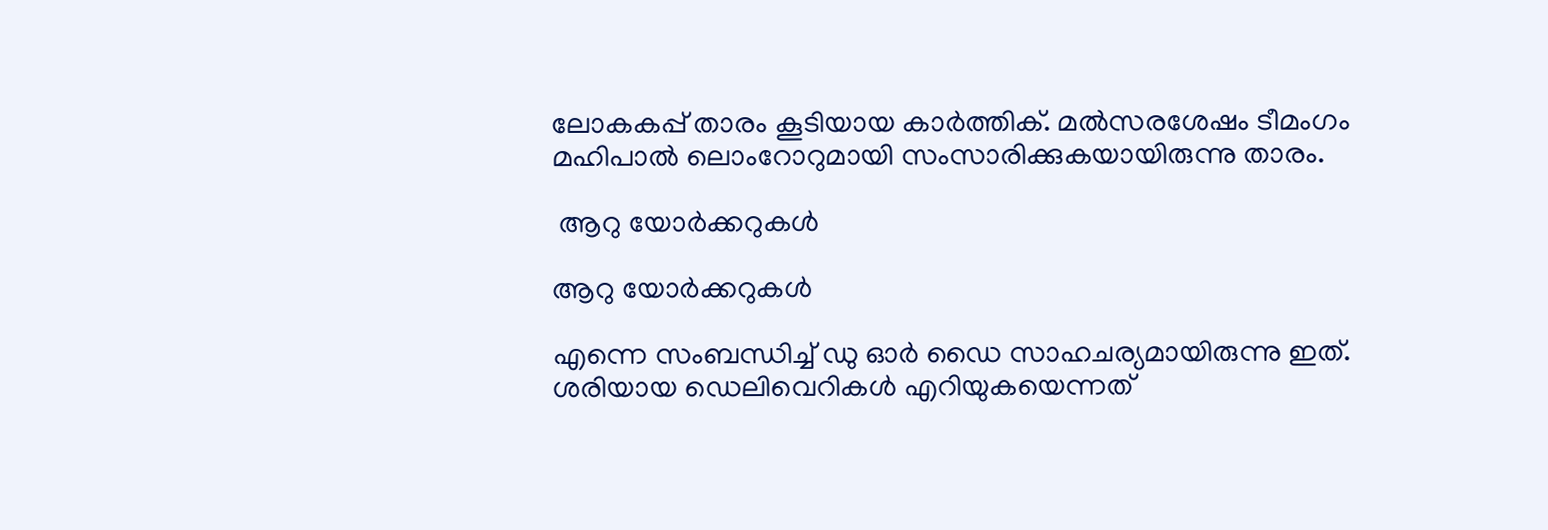ലോകകപ്പ് താരം കൂടിയായ കാര്‍ത്തിക്. മല്‍സരശേഷം ടീമംഗം മഹിപാല്‍ ലൊംറോറുമായി സംസാരിക്കുകയായിരുന്നു താരം.

 ആറു യോര്‍ക്കറുകള്‍

ആറു യോര്‍ക്കറുകള്‍

എന്നെ സംബന്ധിച്ച് ഡു ഓര്‍ ഡൈ സാഹചര്യമായിരുന്നു ഇത്. ശരിയായ ഡെലിവെറികള്‍ എറിയുകയെന്നത്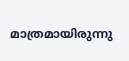മാത്രമായിരുന്നു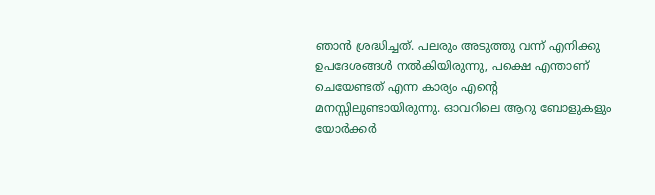ഞാന്‍ ശ്രദ്ധിച്ചത്. പലരും അടുത്തു വന്ന് എനിക്കു ഉപദേശങ്ങള്‍ നല്‍കിയിരുന്നു, പക്ഷെ എന്താണ് ചെയേണ്ടത് എന്ന കാര്യം എന്റെ മനസ്സിലുണ്ടായിരുന്നു. ഓവറിലെ ആറു ബോളുകളും യോര്‍ക്കര്‍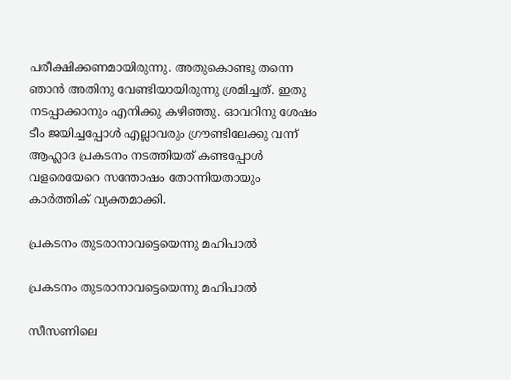പരീക്ഷിക്കണമായിരുന്നു. അതുകൊണ്ടു തന്നെ ഞാന്‍ അതിനു വേണ്ടിയായിരുന്നു ശ്രമിച്ചത്. ഇതു നടപ്പാക്കാനും എനിക്കു കഴിഞ്ഞു. ഓവറിനു ശേഷം ടീം ജയിച്ചപ്പോള്‍ എല്ലാവരും ഗ്രൗണ്ടിലേക്കു വന്ന് ആഹ്ലാദ പ്രകടനം നടത്തിയത് കണ്ടപ്പോള്‍ വളരെയേറെ സന്തോഷം തോന്നിയതായും കാര്‍ത്തിക് വ്യക്തമാക്കി.

പ്രകടനം തുടരാനാവട്ടെയെന്നു മഹിപാല്‍

പ്രകടനം തുടരാനാവട്ടെയെന്നു മഹിപാല്‍

സീസണിലെ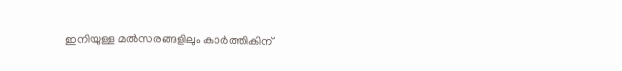ഇനിയുള്ള മല്‍സരങ്ങളിലും കാര്‍ത്തികിന്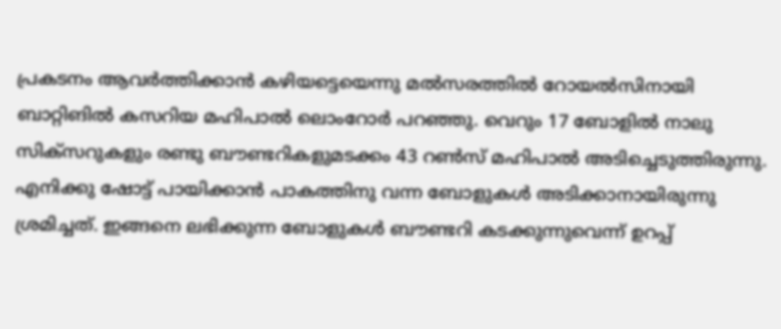പ്രകടനം ആവര്‍ത്തിക്കാന്‍ കഴിയട്ടെയെന്നു മല്‍സരത്തില്‍ റോയല്‍സിനായി ബാറ്റിങില്‍ കസറിയ മഹിപാല്‍ ലൊംറോര്‍ പറഞ്ഞു. വെറും 17 ബോളില്‍ നാലു സിക്‌സറുകളും രണ്ടു ബൗണ്ടറികളുമടക്കം 43 റണ്‍സ് മഹിപാല്‍ അടിച്ചെടുത്തിരുന്നു.
എനിക്കു ഷോട്ട് പായിക്കാന്‍ പാകത്തിനു വന്ന ബോളുകള്‍ അടിക്കാനായിരുന്നു ശ്രമിച്ചത്. ഇങ്ങനെ ലഭിക്കുന്ന ബോളുകള്‍ ബൗണ്ടറി കടക്കുന്നുവെന്ന് ഉറപ്പ്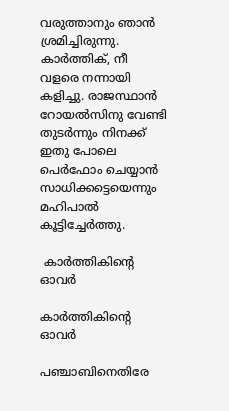വരുത്താനും ഞാന്‍ ശ്രമിച്ചിരുന്നു. കാര്‍ത്തിക്, നീ വളരെ നന്നായി കളിച്ചു. രാജസ്ഥാന്‍ റോയല്‍സിനു വേണ്ടി തുടര്‍ന്നും നിനക്ക് ഇതു പോലെ പെര്‍ഫോം ചെയ്യാന്‍ സാധിക്കട്ടെയെന്നും മഹിപാല്‍ കൂട്ടിച്ചേര്‍ത്തു.

 കാര്‍ത്തികിന്റെ ഓവര്‍

കാര്‍ത്തികിന്റെ ഓവര്‍

പഞ്ചാബിനെതിരേ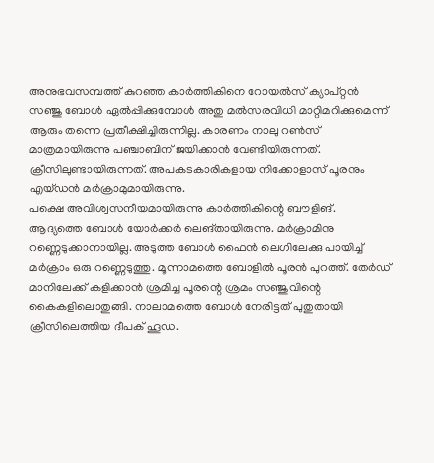അനുഭവസമ്പത്ത് കുറഞ്ഞ കാര്‍ത്തികിനെ റോയല്‍സ് ക്യാപ്റ്റന്‍ സഞ്ജു ബോള്‍ ഏല്‍പ്പിക്കുമ്പോള്‍ അതു മല്‍സരവിധി മാറ്റിമറിക്കുമെന്ന് ആരും തന്നെ പ്രതീക്ഷിച്ചിരുന്നില്ല. കാരണം നാലു റണ്‍സ് മാത്രമായിരുന്നു പഞ്ചാബിന് ജയിക്കാന്‍ വേണ്ടിയിരുന്നത്. ക്രീസിലുണ്ടായിരുന്നത്. അപകടകാരികളായ നിക്കോളാസ് പൂരനും എയ്ഡന്‍ മര്‍ക്രാമുമായിരുന്നു.
പക്ഷെ അവിശ്വസനീയമായിരുന്നു കാര്‍ത്തികിന്റെ ബൗളിങ്. ആദ്യത്തെ ബോള്‍ യോര്‍ക്കര്‍ ലെങ്തായിരുന്നു. മര്‍ക്രാമിനു റണ്ണെടുക്കാനായില്ല. അടുത്ത ബോള്‍ ഫൈന്‍ ലെഗിലേക്കു പായിച്ച് മര്‍ക്രാം ഒരു റണ്ണെടുത്തു. മൂന്നാമത്തെ ബോളില്‍ പൂരന്‍ പുറത്ത്. തേര്‍ഡ് മാനിലേക്ക് കളിക്കാന്‍ ശ്രമിച്ച പൂരന്റെ ശ്രമം സഞ്ജുവിന്റെ കൈകളിലൊതുങ്ങി. നാലാമത്തെ ബോള്‍ നേരിട്ടത് പുതുതായി ക്രീസിലെത്തിയ ദീപക് ഹൂഡ.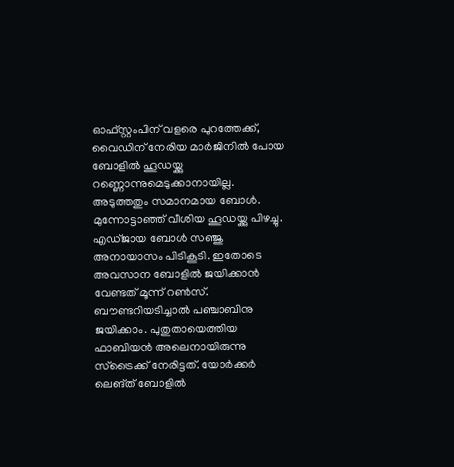ഓഫ്‌സ്റ്റംപിന് വളരെ പുറത്തേക്ക്, വൈഡിന് നേരിയ മാര്‍ജിനില്‍ പോയ ബോളില്‍ ഹൂഡയ്ക്കു റണ്ണൊന്നുമെടുക്കാനായില്ല. അടുത്തതും സമാനമായ ബോള്‍. മുന്നോട്ടാഞ്ഞ് വീശിയ ഹൂഡയ്ക്കു പിഴച്ചു. എഡ്ജായ ബോള്‍ സഞ്ജു അനായാസം പിടികൂടി. ഇതോടെ അവസാന ബോളില്‍ ജയിക്കാന്‍ വേണ്ടത് മൂന്ന് റണ്‍സ്. ബൗണ്ടറിയടിച്ചാല്‍ പഞ്ചാബിനു ജയിക്കാം. പുതുതായെത്തിയ ഫാബിയന്‍ അലെനായിരുന്നു സ്‌ട്രൈക്ക് നേരിട്ടത്. യോര്‍ക്കര്‍ ലെങ്ത് ബോളില്‍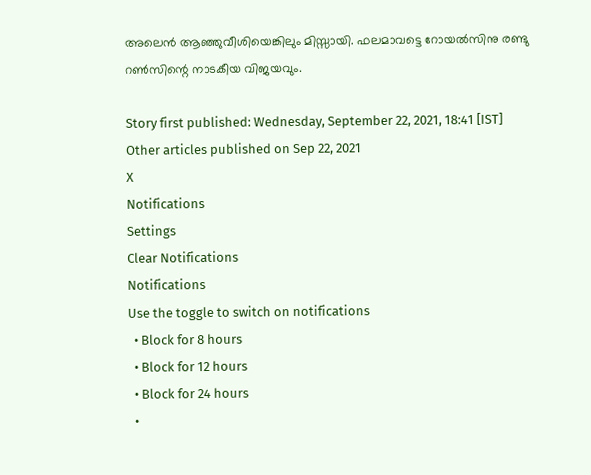അലെന്‍ ആഞ്ഞുവീശിയെങ്കിലും മിസ്സായി. ഫലമാവട്ടെ റോയല്‍സിനു രണ്ടു റണ്‍സിന്റെ നാടകീയ വിജയവും.

Story first published: Wednesday, September 22, 2021, 18:41 [IST]
Other articles published on Sep 22, 2021
X
Notifications
Settings
Clear Notifications
Notifications
Use the toggle to switch on notifications
  • Block for 8 hours
  • Block for 12 hours
  • Block for 24 hours
  •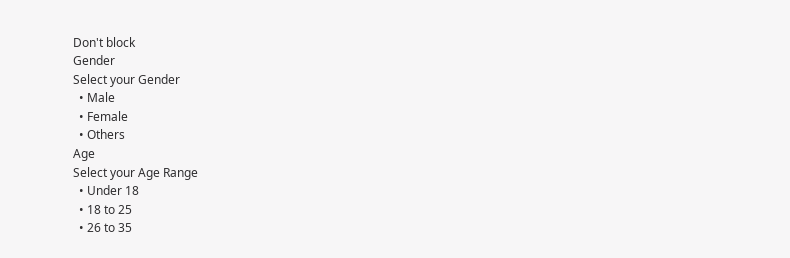Don't block
Gender
Select your Gender
  • Male
  • Female
  • Others
Age
Select your Age Range
  • Under 18
  • 18 to 25
  • 26 to 35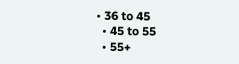• 36 to 45
  • 45 to 55
  • 55+